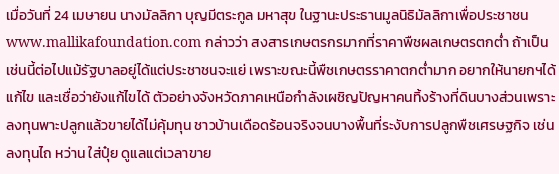เมื่อวันที่ 24 เมษายน นางมัลลิกา บุญมีตระกูล มหาสุข ในฐานะประธานมูลนิธิมัลลิกาเพื่อประชาชน www.mallikafoundation.com กล่าวว่า สงสารเกษตรกรมากที่ราคาพืชผลเกษตรตกต่ำ ถ้าเป็นเช่นนี้ต่อไปแม้รัฐบาลอยู่ได้แต่ประชาชนจะแย่ เพราะขณะนี้พืชเกษตรราคาตกต่ำมาก อยากให้นายกฯได้แก้ไข และเชื่อว่ายังแก้ไขได้ ตัวอย่างจังหวัดภาคเหนือกำลังเผชิญปัญหาคนทิ้งร้างที่ดินบางส่วนเพราะลงทุนพาะปลูกแล้วขายได้ไม่คุ้มทุน ชาวบ้านเดือดร้อนจริงจนบางพื้นที่ระงับการปลูกพืชเศรษฐกิจ เช่น ลงทุนไถ หว่าน ใส่ปุ๋ย ดูแลแต่เวลาขาย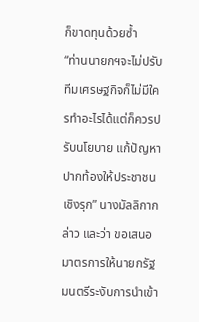ก็ขาดทุนด้วยซ้ำ
“ท่านนายกฯจะไม่ปรับทีมเศรษฐกิจก็ไม่มีใครทำอะไรได้แต่ก็ควรปรับนโยบาย แก้ปัญหาปากท้องให้ประชาชนเชิงรุก” นางมัลลิกากล่าว และว่า ขอเสนอมาตรการให้นายกรัฐมนตรีระงับการนำเข้า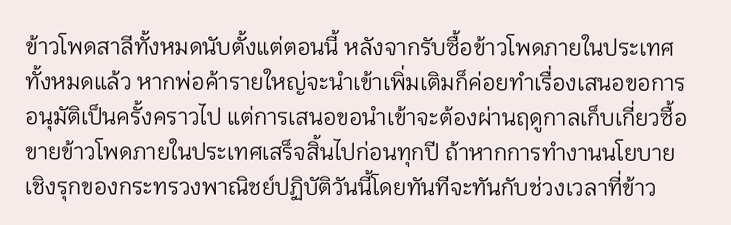ข้าวโพดสาลีทั้งหมดนับตั้งแต่ตอนนี้ หลังจากรับซื้อข้าวโพดภายในประเทศทั้งหมดแล้ว หากพ่อค้ารายใหญ่จะนำเข้าเพิ่มเติมก็ค่อยทำเรื่องเสนอขอการอนุมัติเป็นครั้งคราวไป แต่การเสนอขอนำเข้าจะต้องผ่านฤดูกาลเก็บเกี่ยวซื้อขายข้าวโพดภายในประเทศเสร็จสิ้นไปก่อนทุกปี ถ้าหากการทำงานนโยบายเชิงรุกของกระทรวงพาณิชย์ปฏิบัติวันนี้โดยทันทีจะทันกับช่วงเวลาที่ข้าว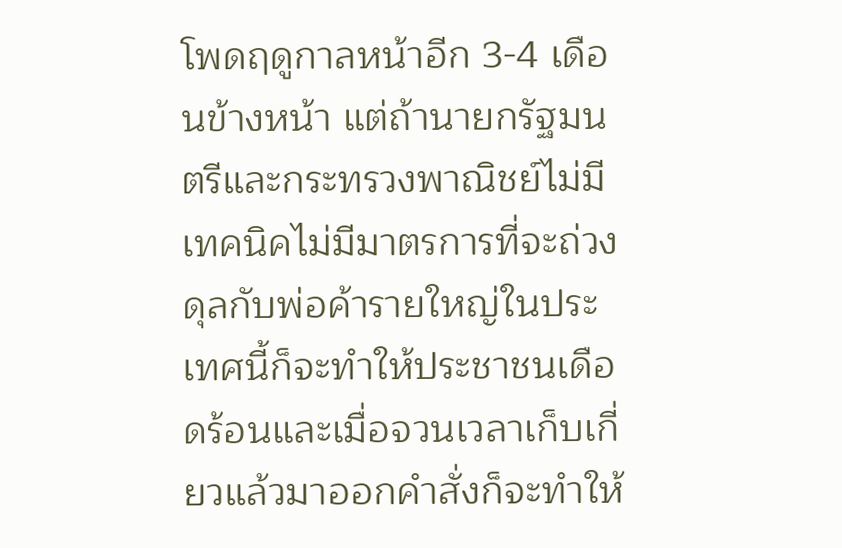โพดฤดูกาลหน้าอีก 3-4 เดือนข้างหน้า แต่ถ้านายกรัฐมนตรีและกระทรวงพาณิชย์ไม่มีเทคนิคไม่มีมาตรการที่จะถ่วงดุลกับพ่อค้ารายใหญ่ในประเทศนี้ก็จะทำให้ประชาชนเดือดร้อนและเมื่อจวนเวลาเก็บเกี่ยวแล้วมาออกคำสั่งก็จะทำให้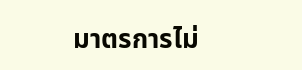มาตรการไม่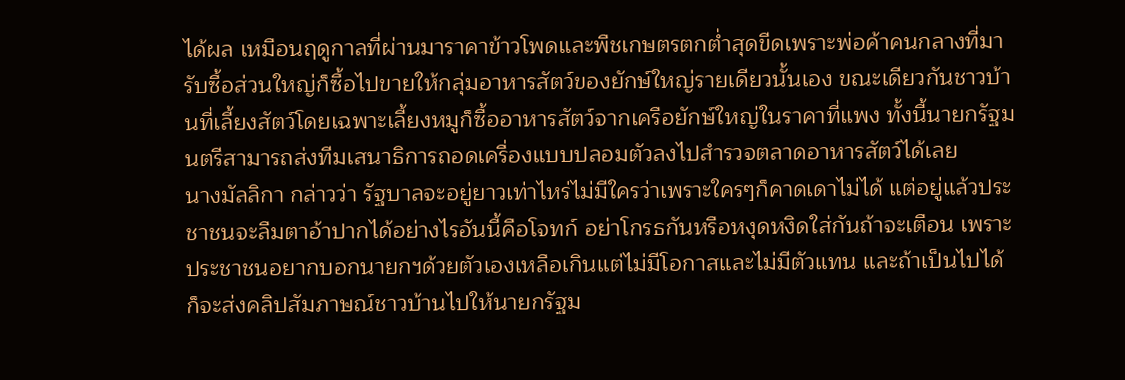ได้ผล เหมือนฤดูกาลที่ผ่านมาราคาข้าวโพดและพืชเกษตรตกต่ำสุดขีดเพราะพ่อค้าคนกลางที่มารับซื้อส่วนใหญ่ก็ซื้อไปขายให้กลุ่มอาหารสัตว์ของยักษ์ใหญ่รายเดียวนั้นเอง ขณะเดียวกันชาวบ้านที่เลี้ยงสัตว์โดยเฉพาะเลี้ยงหมูก็ซื้ออาหารสัตว์จากเครือยักษ์ใหญ่ในราคาที่แพง ทั้งนี้นายกรัฐมนตรีสามารถส่งทีมเสนาธิการถอดเครื่องแบบปลอมตัวลงไปสำรวจตลาดอาหารสัตว์ได้เลย
นางมัลลิกา กล่าวว่า รัฐบาลจะอยู่ยาวเท่าไหร่ไม่มีใครว่าเพราะใครๆก็คาดเดาไม่ได้ แต่อยู่แล้วประชาชนจะลืมตาอ้าปากได้อย่างไรอันนี้คือโจทก์ อย่าโกรธกันหรือหงุดหงิดใส่กันถ้าจะเตือน เพราะประชาชนอยากบอกนายกฯด้วยตัวเองเหลือเกินแต่ไม่มีโอกาสและไม่มีตัวแทน และถ้าเป็นไปได้ก็จะส่งคลิปสัมภาษณ์ชาวบ้านไปให้นายกรัฐม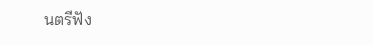นตรีฟัง